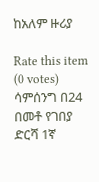ከአለም ዙሪያ

Rate this item
(0 votes)
ሳምሰንግ በ24 በመቶ የገበያ ድርሻ 1ኛ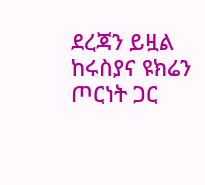ደረጃን ይዟል ከሩስያና ዩክሬን ጦርነት ጋር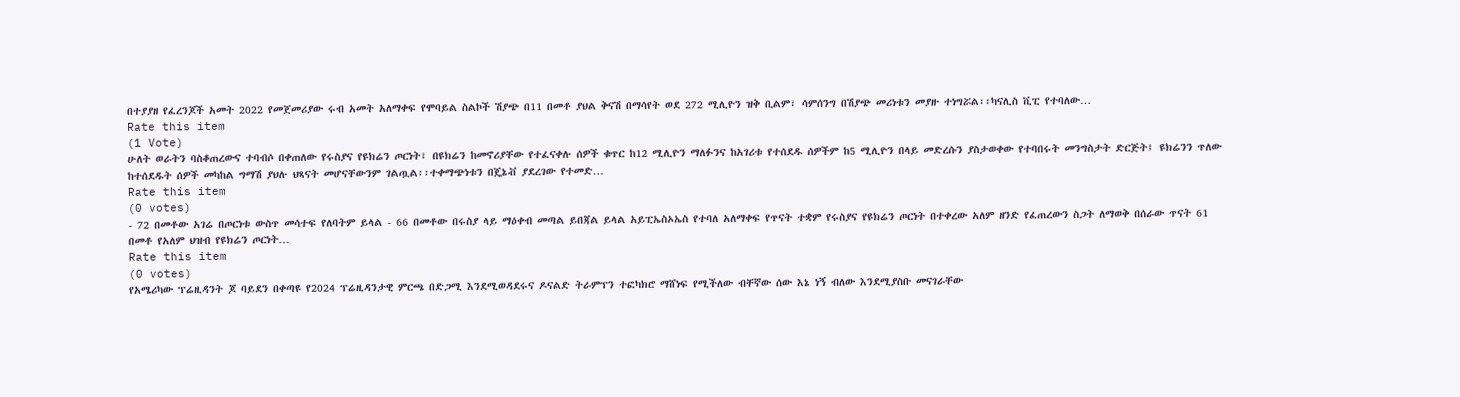በተያያዘ የፈረንጆች አመት 2022 የመጀመሪያው ሩብ አመት አለማቀፍ የሞባይል ስልኮች ሽያጭ በ11 በመቶ ያህል ቅናሽ በማሳየት ወደ 272 ሚሊዮን ዝቅ ቢልም፣ ሳምሰንግ በሽያጭ መሪነቱን መያዙ ተነግሯል፡፡ካናሊስ ቪፒ የተባለው…
Rate this item
(1 Vote)
ሁለት ወራትን ባስቆጠረውና ተባብሶ በቀጠለው የሩስያና የዩክሬን ጦርነት፣ በዩክሬን ከመኖሪያቸው የተፈናቀሉ ሰዎች ቁጥር ከ12 ሚሊዮን ማለፉንና ከአገሪቱ የተሰደዱ ሰዎችም ከ5 ሚሊዮን በላይ መድረሱን ያስታወቀው የተባበሩት መንግስታት ድርጅት፤ ዩክሬንን ጥለው ከተሰደዱት ሰዎች መካከል ግማሽ ያህሉ ህጻናት መሆናቸውንም ገልጧል፡፡ተቀማጭነቱን በጄኔቭ ያደረገው የተመድ…
Rate this item
(0 votes)
- 72 በመቶው አገሬ በጦርነቱ ውስጥ መሳተፍ የለባትም ይላል - 66 በመቶው በሩስያ ላይ ማዕቀብ መጣል ይበጃል ይላል አይፒኤስኦኤስ የተባለ አለማቀፍ የጥናት ተቋም የሩስያና የዩክሬን ጦርነት በተቀረው አለም ዘንድ የፈጠረውን ስጋት ለማወቅ በሰራው ጥናት 61 በመቶ የአለም ህዝብ የዩክሬን ጦርነት…
Rate this item
(0 votes)
የአሜሪካው ፕሬዚዳንት ጆ ባይደን በቀጣዩ የ2024 ፕሬዚዳንታዊ ምርጫ በድጋሚ እንደሚወዳደሩና ዶናልድ ትራምፕን ተፎካክሮ ማሸነፍ የሚችለው ብቸኛው ሰው እኔ ነኝ ብለው እንደሚያስቡ መናገራቸው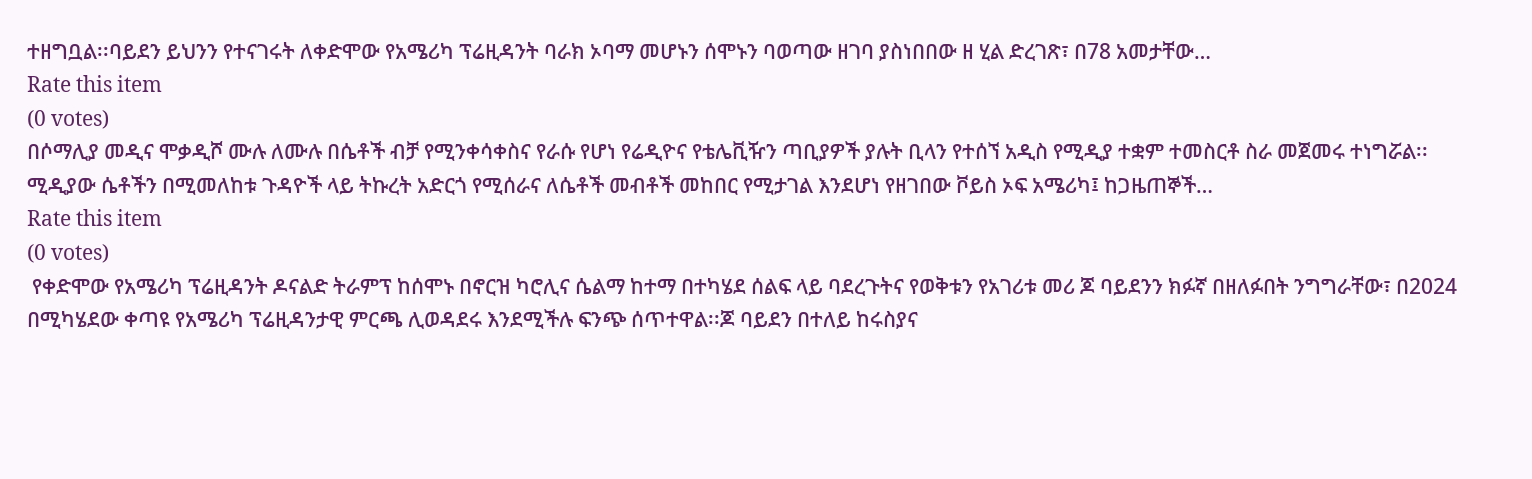ተዘግቧል፡፡ባይደን ይህንን የተናገሩት ለቀድሞው የአሜሪካ ፕሬዚዳንት ባራክ ኦባማ መሆኑን ሰሞኑን ባወጣው ዘገባ ያስነበበው ዘ ሂል ድረገጽ፣ በ78 አመታቸው…
Rate this item
(0 votes)
በሶማሊያ መዲና ሞቃዲሾ ሙሉ ለሙሉ በሴቶች ብቻ የሚንቀሳቀስና የራሱ የሆነ የሬዲዮና የቴሌቪዥን ጣቢያዎች ያሉት ቢላን የተሰኘ አዲስ የሚዲያ ተቋም ተመስርቶ ስራ መጀመሩ ተነግሯል፡፡ሚዲያው ሴቶችን በሚመለከቱ ጉዳዮች ላይ ትኩረት አድርጎ የሚሰራና ለሴቶች መብቶች መከበር የሚታገል እንደሆነ የዘገበው ቮይስ ኦፍ አሜሪካ፤ ከጋዜጠኞች…
Rate this item
(0 votes)
 የቀድሞው የአሜሪካ ፕሬዚዳንት ዶናልድ ትራምፕ ከሰሞኑ በኖርዝ ካሮሊና ሴልማ ከተማ በተካሄደ ሰልፍ ላይ ባደረጉትና የወቅቱን የአገሪቱ መሪ ጆ ባይደንን ክፉኛ በዘለፉበት ንግግራቸው፣ በ2024 በሚካሄደው ቀጣዩ የአሜሪካ ፕሬዚዳንታዊ ምርጫ ሊወዳደሩ እንደሚችሉ ፍንጭ ሰጥተዋል፡፡ጆ ባይደን በተለይ ከሩስያና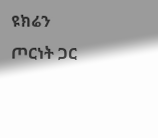ዩክሬን ጦርነት ጋር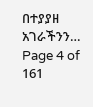በተያያዘ አገራችንን…
Page 4 of 161